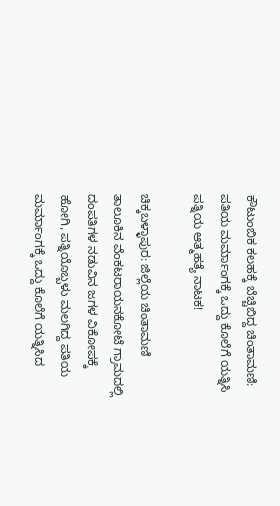ಕೌಟುಂಬಿಕ ಕಲಹಕ್ಕೆ ಬೆಚ್ಚಿಬಿದ್ದ ಚಿಂತಾಮಣಿ: ಪತಿಯ ಮರ್ಮಾಂಗಕ್ಕೆ ಒದ್ದು ಕೊಲೆಗೆ ಯತ್ನಿಸಿ ಪತ್ನಿಯ ಆತ್ಮಹತ್ಯೆ ನಾಟಕ!

ಚಿಕ್ಕಬಳ್ಳಾಪುರ: ಜಿಲ್ಲೆಯ ಚಿಂತಾಮಣಿ ತಾಲೂಕಿನ ವೆಂಕಟರಾಯನಕೋಟೆ ಗ್ರಾಮದಲ್ಲಿ ದಂಪತಿಗಳ ನಡುವಿನ ಜಗಳ ವಿಕೋಪಕ್ಕೆ ಹೋಗಿ, ಪತ್ನಿಯೊಬ್ಬಳು ಮಲಗಿದ್ದ ಪತಿಯ ಮರ್ಮಾಂಗಕ್ಕೆ ಒದ್ದು ಕೊಲೆಗೆ ಯತ್ನಿಸಿದ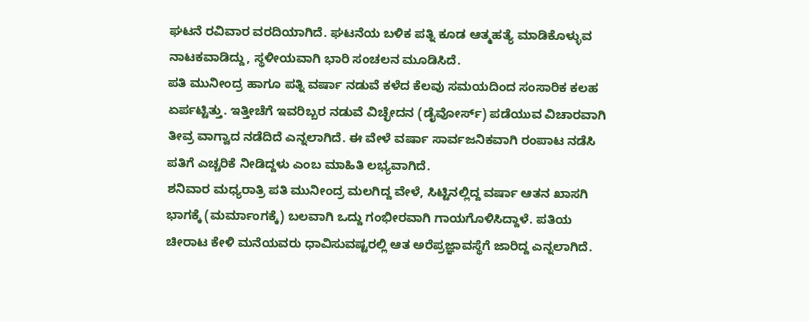ಘಟನೆ ರವಿವಾರ ವರದಿಯಾಗಿದೆ. ಘಟನೆಯ ಬಳಿಕ ಪತ್ನಿ ಕೂಡ ಆತ್ಮಹತ್ಯೆ ಮಾಡಿಕೊಳ್ಳುವ ನಾಟಕವಾಡಿದ್ದು, ಸ್ಥಳೀಯವಾಗಿ ಭಾರಿ ಸಂಚಲನ ಮೂಡಿಸಿದೆ.
ಪತಿ ಮುನೀಂದ್ರ ಹಾಗೂ ಪತ್ನಿ ವರ್ಷಾ ನಡುವೆ ಕಳೆದ ಕೆಲವು ಸಮಯದಿಂದ ಸಂಸಾರಿಕ ಕಲಹ ಏರ್ಪಟ್ಟಿತ್ತು. ಇತ್ತೀಚೆಗೆ ಇವರಿಬ್ಬರ ನಡುವೆ ವಿಚ್ಛೇದನ (ಡೈವೋರ್ಸ್) ಪಡೆಯುವ ವಿಚಾರವಾಗಿ ತೀವ್ರ ವಾಗ್ವಾದ ನಡೆದಿದೆ ಎನ್ನಲಾಗಿದೆ. ಈ ವೇಳೆ ವರ್ಷಾ ಸಾರ್ವಜನಿಕವಾಗಿ ರಂಪಾಟ ನಡೆಸಿ ಪತಿಗೆ ಎಚ್ಚರಿಕೆ ನೀಡಿದ್ದಳು ಎಂಬ ಮಾಹಿತಿ ಲಭ್ಯವಾಗಿದೆ.
ಶನಿವಾರ ಮಧ್ಯರಾತ್ರಿ ಪತಿ ಮುನೀಂದ್ರ ಮಲಗಿದ್ದ ವೇಳೆ, ಸಿಟ್ಟಿನಲ್ಲಿದ್ದ ವರ್ಷಾ ಆತನ ಖಾಸಗಿ ಭಾಗಕ್ಕೆ (ಮರ್ಮಾಂಗಕ್ಕೆ) ಬಲವಾಗಿ ಒದ್ದು ಗಂಭೀರವಾಗಿ ಗಾಯಗೊಳಿಸಿದ್ದಾಳೆ. ಪತಿಯ ಚೀರಾಟ ಕೇಳಿ ಮನೆಯವರು ಧಾವಿಸುವಷ್ಟರಲ್ಲಿ ಆತ ಅರೆಪ್ರಜ್ಞಾವಸ್ಥೆಗೆ ಜಾರಿದ್ದ ಎನ್ನಲಾಗಿದೆ.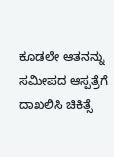ಕೂಡಲೇ ಆತನನ್ನು ಸಮೀಪದ ಆಸ್ಪತ್ರೆಗೆ ದಾಖಲಿಸಿ ಚಿಕಿತ್ಸೆ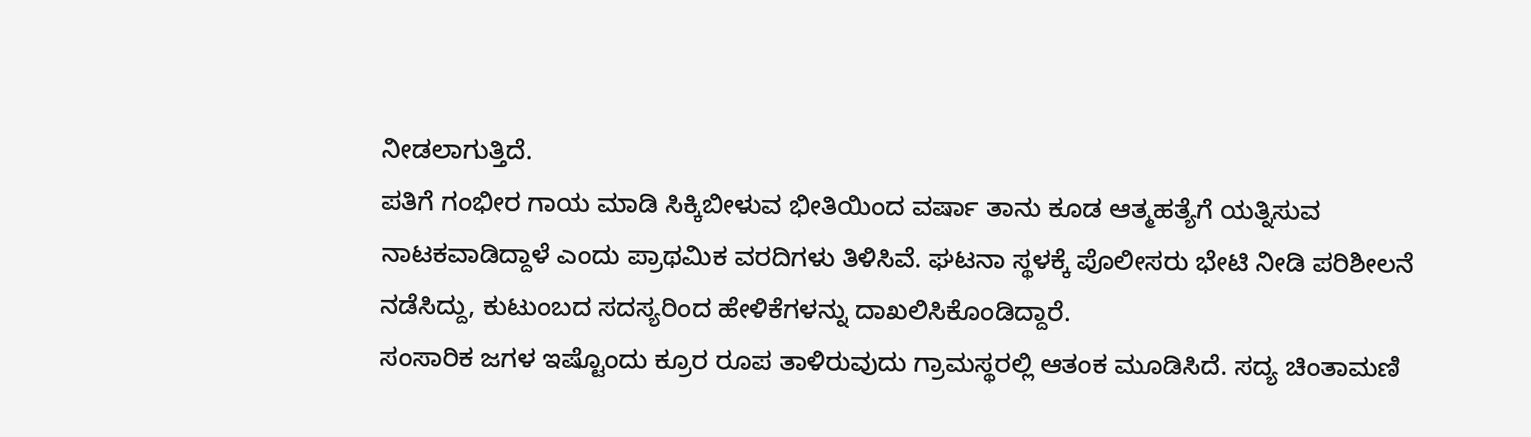ನೀಡಲಾಗುತ್ತಿದೆ.
ಪತಿಗೆ ಗಂಭೀರ ಗಾಯ ಮಾಡಿ ಸಿಕ್ಕಿಬೀಳುವ ಭೀತಿಯಿಂದ ವರ್ಷಾ ತಾನು ಕೂಡ ಆತ್ಮಹತ್ಯೆಗೆ ಯತ್ನಿಸುವ ನಾಟಕವಾಡಿದ್ದಾಳೆ ಎಂದು ಪ್ರಾಥಮಿಕ ವರದಿಗಳು ತಿಳಿಸಿವೆ. ಘಟನಾ ಸ್ಥಳಕ್ಕೆ ಪೊಲೀಸರು ಭೇಟಿ ನೀಡಿ ಪರಿಶೀಲನೆ ನಡೆಸಿದ್ದು, ಕುಟುಂಬದ ಸದಸ್ಯರಿಂದ ಹೇಳಿಕೆಗಳನ್ನು ದಾಖಲಿಸಿಕೊಂಡಿದ್ದಾರೆ.
ಸಂಸಾರಿಕ ಜಗಳ ಇಷ್ಟೊಂದು ಕ್ರೂರ ರೂಪ ತಾಳಿರುವುದು ಗ್ರಾಮಸ್ಥರಲ್ಲಿ ಆತಂಕ ಮೂಡಿಸಿದೆ. ಸದ್ಯ ಚಿಂತಾಮಣಿ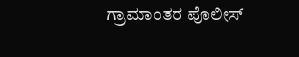ಗ್ರಾಮಾಂತರ ಪೊಲೀಸ್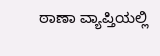ಠಾಣಾ ವ್ಯಾಪ್ತಿಯಲ್ಲಿ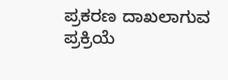ಪ್ರಕರಣ ದಾಖಲಾಗುವ ಪ್ರಕ್ರಿಯೆ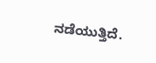ನಡೆಯುತ್ತಿದೆ.